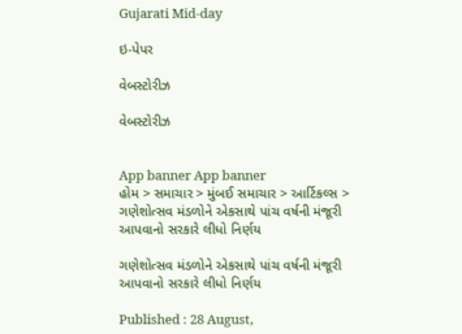Gujarati Mid-day

ઇ-પેપર

વેબસ્ટોરીઝ

વેબસ્ટોરીઝ


App banner App banner
હોમ > સમાચાર > મુંબઈ સમાચાર > આર્ટિકલ્સ > ગણેશોત્સવ મંડળોને એકસાથે પાંચ વર્ષની મંજૂરી આપવાનો સરકારે લીધો નિર્ણય

ગણેશોત્સવ મંડળોને એકસાથે પાંચ વર્ષની મંજૂરી આપવાનો સરકારે લીધો નિર્ણય

Published : 28 August,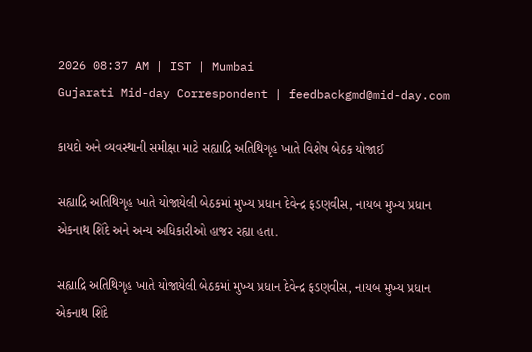2026 08:37 AM | IST | Mumbai
Gujarati Mid-day Correspondent | feedbackgmd@mid-day.com

કાયદો અને વ્યવસ્થાની સમીક્ષા માટે સહ્યાદ્રિ અતિથિગૃહ ખાતે વિશેષ બેઠક યોજાઈ

સહ્યાદ્રિ અતિથિગૃહ ખાતે યોજાયેલી બેઠકમાં મુખ્ય પ્રધાન દેવેન્દ્ર ફડણવીસ, નાયબ મુખ્ય પ્રધાન એકનાથ શિંદે અને અન્ય અધિકારીઓ હાજર રહ્યા હતા.

સહ્યાદ્રિ અતિથિગૃહ ખાતે યોજાયેલી બેઠકમાં મુખ્ય પ્રધાન દેવેન્દ્ર ફડણવીસ, નાયબ મુખ્ય પ્રધાન એકનાથ શિંદે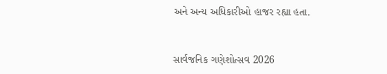અને અન્ય અધિકારીઓ હાજર રહ્યા હતા.


સાર્વજનિક ગણેશોત્સવ 2026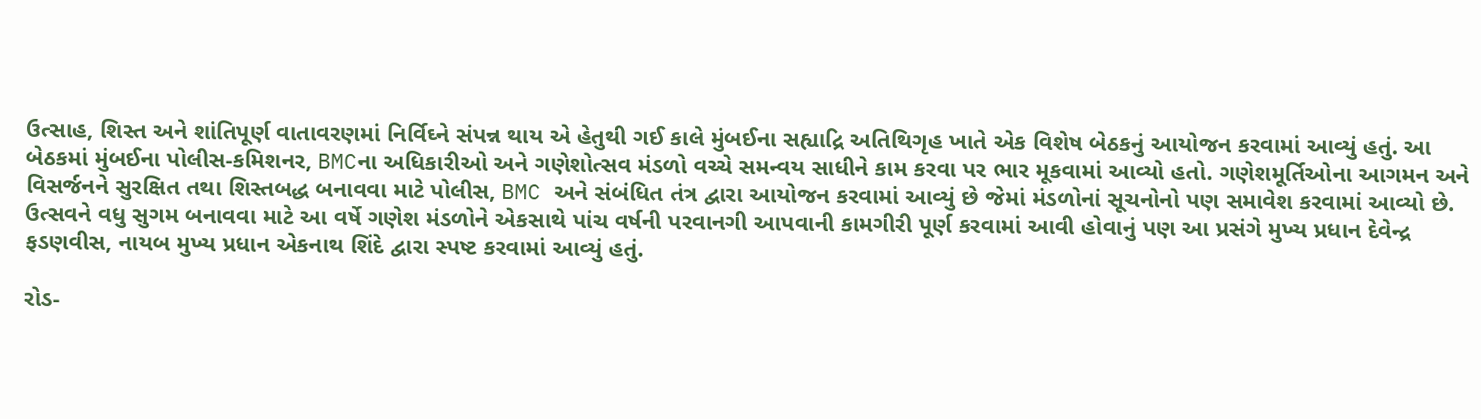ઉત્સાહ, શિસ્ત અને શાંતિપૂર્ણ વાતાવરણમાં નિર્વિઘ્ને સંપન્ન થાય એ હેતુથી ગઈ કાલે મુંબઈના સહ્યાદ્રિ અતિથિગૃહ ખાતે એક વિશેષ બેઠકનું આયોજન કરવામાં આવ્યું હતું. આ બેઠકમાં મુંબઈના પોલીસ-કમિશનર, BMCના અધિકારીઓ અને ગણેશોત્સવ મંડળો વચ્ચે સમન્વય સાધીને કામ કરવા પર ભાર મૂકવામાં આવ્યો હતો. ગણેશમૂર્તિઓના આગમન અને વિસર્જનને સુરક્ષિત તથા શિસ્તબદ્ધ બનાવવા માટે પોલીસ, BMC અને સંબંધિત તંત્ર દ્વારા આયોજન કરવામાં આવ્યું છે જેમાં મંડળોનાં સૂચનોનો પણ સમાવેશ કરવામાં આવ્યો છે. ઉત્સવને વધુ સુગમ બનાવવા માટે આ વર્ષે ગણેશ મંડળોને એકસાથે પાંચ વર્ષની પરવાનગી આપવાની કામગીરી પૂર્ણ કરવામાં આવી હોવાનું પણ આ પ્રસંગે મુખ્ય પ્રધાન દેવેન્દ્ર ફડણવીસ, નાયબ મુખ્ય પ્રધાન એકનાથ શિંદે દ્વારા સ્પષ્ટ કરવામાં આવ્યું હતું.

રોડ-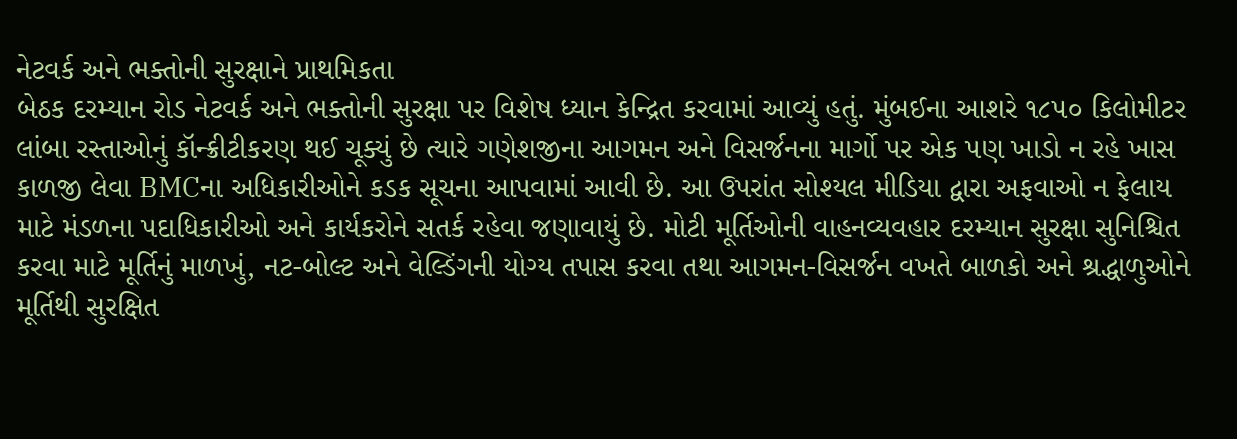નેટવર્ક અને ભક્તોની સુરક્ષાને પ્રાથમિકતા
બેઠક દરમ્યાન રોડ નેટવર્ક અને ભક્તોની સુરક્ષા પર વિશેષ ધ્યાન કેન્દ્રિત કરવામાં આવ્યું હતું. મુંબઈના આશરે ૧૮૫૦ કિલોમીટર લાંબા રસ્તાઓનું કૉન્ક્રીટીકરણ થઈ ચૂક્યું છે ત્યારે ગણેશજીના આગમન અને વિસર્જનના માર્ગો પર એક પણ ખાડો ન રહે ખાસ કાળજી લેવા BMCના અધિકારીઓને કડક સૂચના આપવામાં આવી છે. આ ઉપરાંત સોશ્યલ મીડિયા દ્વારા અફવાઓ ન ફેલાય માટે મંડળના પદાધિકારીઓ અને કાર્યકરોને સતર્ક રહેવા જણાવાયું છે. મોટી મૂર્તિઓની વાહનવ્યવહાર દરમ્યાન સુરક્ષા સુનિશ્ચિત કરવા માટે મૂર્તિનું માળખું, નટ-બોલ્ટ અને વેલ્ડિંગની યોગ્ય તપાસ કરવા તથા આગમન-વિસર્જન વખતે બાળકો અને શ્રદ્ધાળુઓને મૂર્તિથી સુરક્ષિત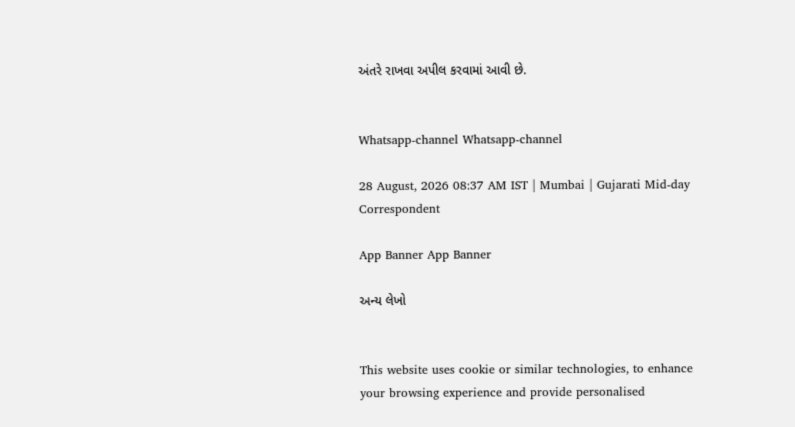અંતરે રાખવા અપીલ કરવામાં આવી છે.


Whatsapp-channel Whatsapp-channel

28 August, 2026 08:37 AM IST | Mumbai | Gujarati Mid-day Correspondent

App Banner App Banner

અન્ય લેખો


This website uses cookie or similar technologies, to enhance your browsing experience and provide personalised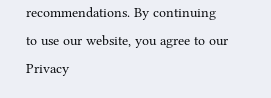recommendations. By continuing to use our website, you agree to our Privacy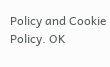Policy and Cookie Policy. OK